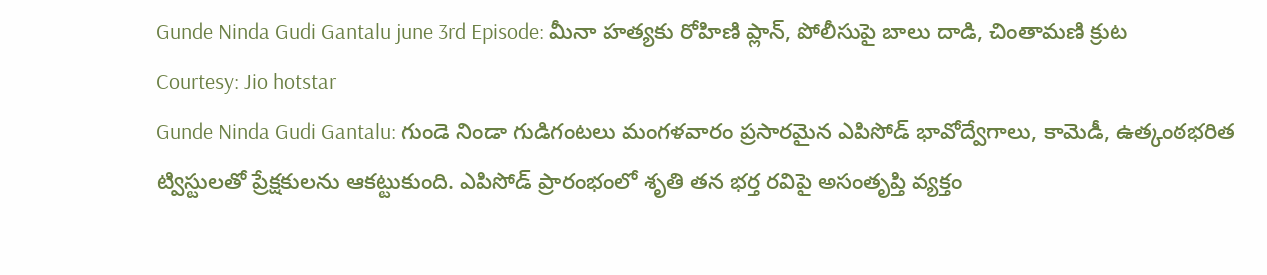Gunde Ninda Gudi Gantalu june 3rd Episode: మీనా హత్యకు రోహిణి ప్లాన్, పోలీసుపై బాలు దాడి, చింతామణి క్రుట
Courtesy: Jio hotstar
Gunde Ninda Gudi Gantalu: గుండె నిండా గుడిగంటలు మంగళవారం ప్రసారమైన ఎపిసోడ్ భావోద్వేగాలు, కామెడీ, ఉత్కంఠభరిత ట్విస్టులతో ప్రేక్షకులను ఆకట్టుకుంది. ఎపిసోడ్ ప్రారంభంలో శృతి తన భర్త రవిపై అసంతృప్తి వ్యక్తం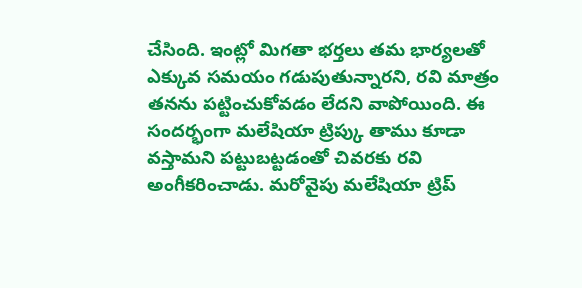చేసింది. ఇంట్లో మిగతా భర్తలు తమ భార్యలతో ఎక్కువ సమయం గడుపుతున్నారని, రవి మాత్రం తనను పట్టించుకోవడం లేదని వాపోయింది. ఈ సందర్భంగా మలేషియా ట్రిప్కు తాము కూడా వస్తామని పట్టుబట్టడంతో చివరకు రవి అంగీకరించాడు. మరోవైపు మలేషియా ట్రిప్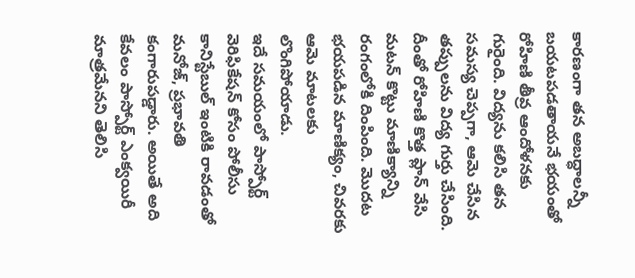కారణంగా తన అబద్ధాలన్నీ బయటపడతాయనే భయంతో రోహిణి తీవ్ర ఆందోళనకు గురైంది. విద్యను కలిసి తన సమస్య చెప్పగా, ఆమె చేసిన తప్పులను విద్య గుర్తు చేసింది. దీంతో రోహిణి కొత్త ప్లాన్ వేసి మటన్ కొట్టు మాణిక్యాన్ని రంగంలోకి దింపింది. మొదట భయపడిన మాణిక్యం, చివరకు ఆమె మాటలకు లొంగిపోయాడు.
ఇదే సమయంలో పాస్పోర్ట్ వెరిఫికేషన్ కోసం పోలీసు కానిస్టేబుల్ ఇంటికి రావడంతో మనోజ్, ప్రభావతి కంగారుపడ్డారు. అయితే అది కేవలం పాస్పోర్ట్ ఎంక్వయిరీ మాత్రమేనని తెలిసి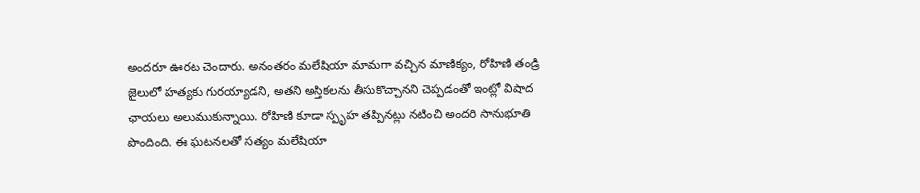అందరూ ఊరట చెందారు. అనంతరం మలేషియా మామగా వచ్చిన మాణిక్యం, రోహిణి తండ్రి జైలులో హత్యకు గురయ్యాడని, అతని అస్తికలను తీసుకొచ్చానని చెప్పడంతో ఇంట్లో విషాద ఛాయలు అలుముకున్నాయి. రోహిణి కూడా స్పృహ తప్పినట్లు నటించి అందరి సానుభూతి పొందింది. ఈ ఘటనలతో సత్యం మలేషియా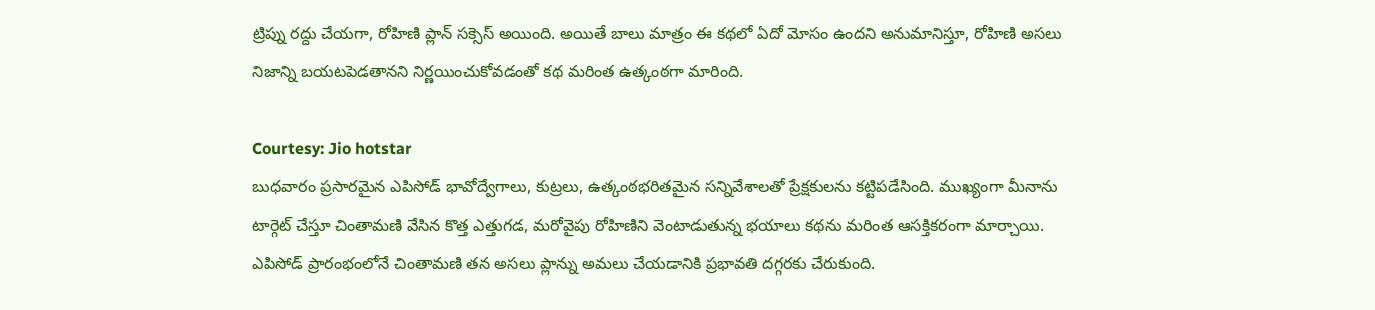ట్రిప్ను రద్దు చేయగా, రోహిణి ప్లాన్ సక్సెస్ అయింది. అయితే బాలు మాత్రం ఈ కథలో ఏదో మోసం ఉందని అనుమానిస్తూ, రోహిణి అసలు నిజాన్ని బయటపెడతానని నిర్ణయించుకోవడంతో కథ మరింత ఉత్కంఠగా మారింది.

Courtesy: Jio hotstar
బుధవారం ప్రసారమైన ఎపిసోడ్ భావోద్వేగాలు, కుట్రలు, ఉత్కంఠభరితమైన సన్నివేశాలతో ప్రేక్షకులను కట్టిపడేసింది. ముఖ్యంగా మీనాను టార్గెట్ చేస్తూ చింతామణి వేసిన కొత్త ఎత్తుగడ, మరోవైపు రోహిణిని వెంటాడుతున్న భయాలు కథను మరింత ఆసక్తికరంగా మార్చాయి. ఎపిసోడ్ ప్రారంభంలోనే చింతామణి తన అసలు ప్లాన్ను అమలు చేయడానికి ప్రభావతి దగ్గరకు చేరుకుంది.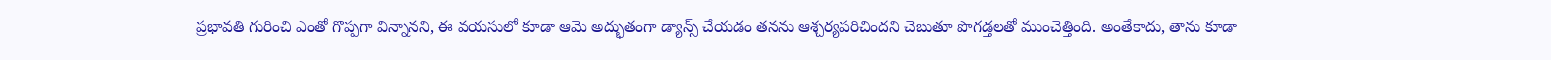ప్రభావతి గురించి ఎంతో గొప్పగా విన్నానని, ఈ వయసులో కూడా ఆమె అద్భుతంగా డ్యాన్స్ చేయడం తనను ఆశ్చర్యపరిచిందని చెబుతూ పొగడ్తలతో ముంచెత్తింది. అంతేకాదు, తాను కూడా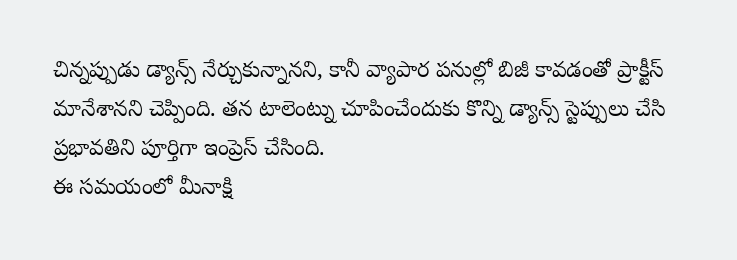చిన్నప్పుడు డ్యాన్స్ నేర్చుకున్నానని, కానీ వ్యాపార పనుల్లో బిజీ కావడంతో ప్రాక్టీస్ మానేశానని చెప్పింది. తన టాలెంట్ను చూపించేందుకు కొన్ని డ్యాన్స్ స్టెప్పులు చేసి ప్రభావతిని పూర్తిగా ఇంప్రెస్ చేసింది.
ఈ సమయంలో మీనాక్షి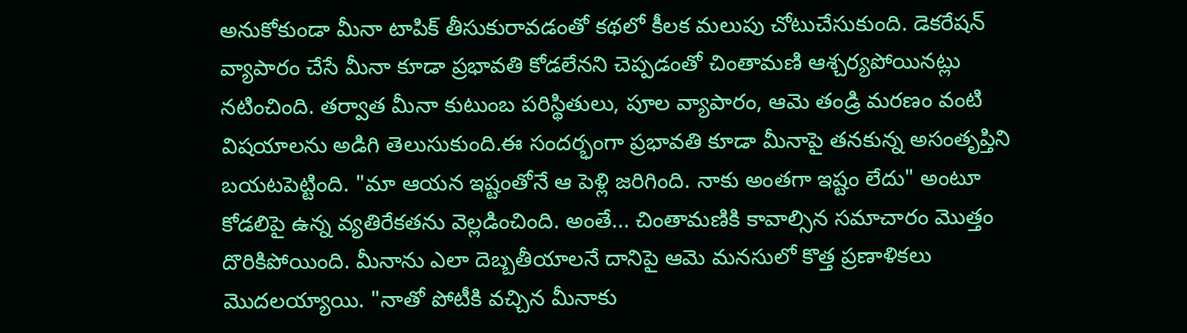అనుకోకుండా మీనా టాపిక్ తీసుకురావడంతో కథలో కీలక మలుపు చోటుచేసుకుంది. డెకరేషన్ వ్యాపారం చేసే మీనా కూడా ప్రభావతి కోడలేనని చెప్పడంతో చింతామణి ఆశ్చర్యపోయినట్లు నటించింది. తర్వాత మీనా కుటుంబ పరిస్థితులు, పూల వ్యాపారం, ఆమె తండ్రి మరణం వంటి విషయాలను అడిగి తెలుసుకుంది.ఈ సందర్భంగా ప్రభావతి కూడా మీనాపై తనకున్న అసంతృప్తిని బయటపెట్టింది. "మా ఆయన ఇష్టంతోనే ఆ పెళ్లి జరిగింది. నాకు అంతగా ఇష్టం లేదు" అంటూ కోడలిపై ఉన్న వ్యతిరేకతను వెల్లడించింది. అంతే... చింతామణికి కావాల్సిన సమాచారం మొత్తం దొరికిపోయింది. మీనాను ఎలా దెబ్బతీయాలనే దానిపై ఆమె మనసులో కొత్త ప్రణాళికలు మొదలయ్యాయి. "నాతో పోటీకి వచ్చిన మీనాకు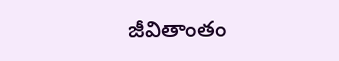జీవితాంతం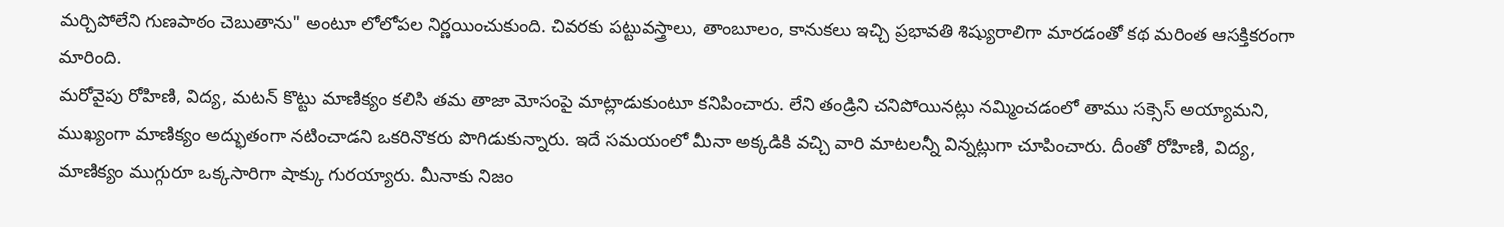మర్చిపోలేని గుణపాఠం చెబుతాను" అంటూ లోలోపల నిర్ణయించుకుంది. చివరకు పట్టువస్త్రాలు, తాంబూలం, కానుకలు ఇచ్చి ప్రభావతి శిష్యురాలిగా మారడంతో కథ మరింత ఆసక్తికరంగా మారింది.
మరోవైపు రోహిణి, విద్య, మటన్ కొట్టు మాణిక్యం కలిసి తమ తాజా మోసంపై మాట్లాడుకుంటూ కనిపించారు. లేని తండ్రిని చనిపోయినట్లు నమ్మించడంలో తాము సక్సెస్ అయ్యామని, ముఖ్యంగా మాణిక్యం అద్భుతంగా నటించాడని ఒకరినొకరు పొగిడుకున్నారు. ఇదే సమయంలో మీనా అక్కడికి వచ్చి వారి మాటలన్నీ విన్నట్లుగా చూపించారు. దీంతో రోహిణి, విద్య, మాణిక్యం ముగ్గురూ ఒక్కసారిగా షాక్కు గురయ్యారు. మీనాకు నిజం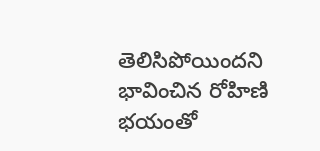తెలిసిపోయిందని భావించిన రోహిణి భయంతో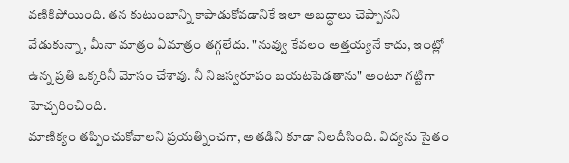వణికిపోయింది. తన కుటుంబాన్ని కాపాడుకోవడానికే ఇలా అబద్ధాలు చెప్పానని వేడుకున్నా, మీనా మాత్రం ఏమాత్రం తగ్గలేదు. "నువ్వు కేవలం అత్తయ్యనే కాదు, ఇంట్లో ఉన్న ప్రతి ఒక్కరినీ మోసం చేశావు. నీ నిజస్వరూపం బయటపెడతాను" అంటూ గట్టిగా హెచ్చరించింది.
మాణిక్యం తప్పించుకోవాలని ప్రయత్నించగా, అతడిని కూడా నిలదీసింది. విద్యను సైతం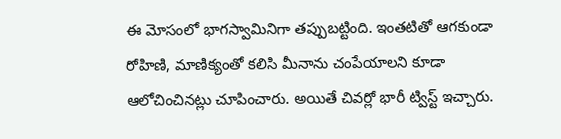ఈ మోసంలో భాగస్వామినిగా తప్పుబట్టింది. ఇంతటితో ఆగకుండా రోహిణి, మాణిక్యంతో కలిసి మీనాను చంపేయాలని కూడా ఆలోచించినట్లు చూపించారు. అయితే చివర్లో భారీ ట్విస్ట్ ఇచ్చారు.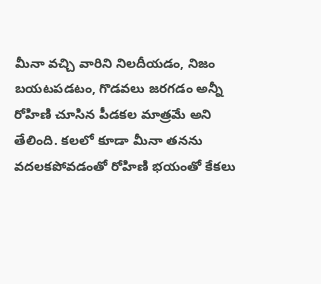మీనా వచ్చి వారిని నిలదీయడం, నిజం బయటపడటం, గొడవలు జరగడం అన్నీ రోహిణి చూసిన పీడకల మాత్రమే అని తేలింది. కలలో కూడా మీనా తనను వదలకపోవడంతో రోహిణి భయంతో కేకలు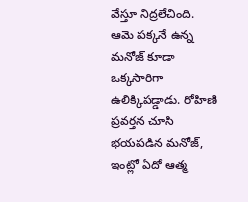వేస్తూ నిద్రలేచింది. ఆమె పక్కనే ఉన్న మనోజ్ కూడా ఒక్కసారిగా ఉలిక్కిపడ్డాడు. రోహిణి ప్రవర్తన చూసి భయపడిన మనోజ్, ఇంట్లో ఏదో ఆత్మ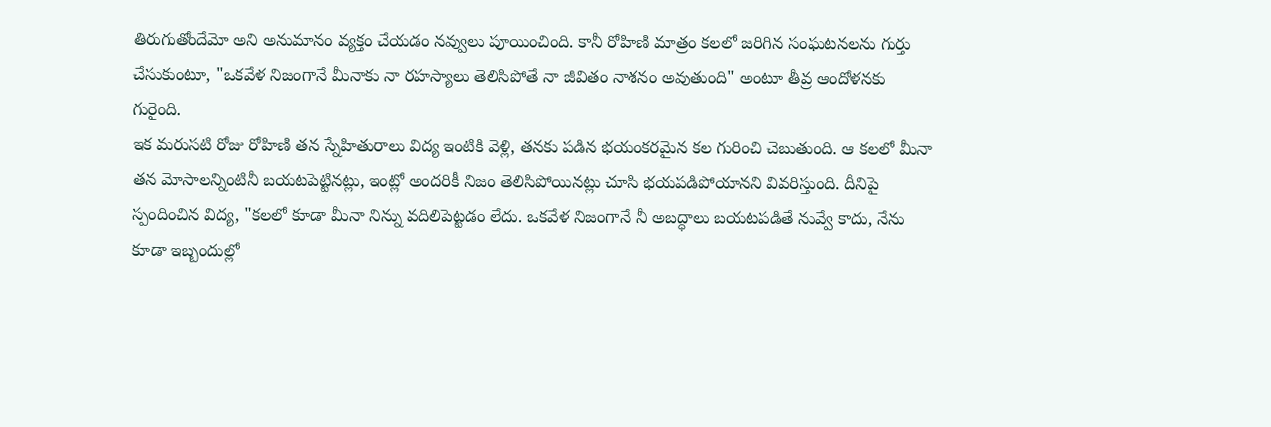తిరుగుతోందేమో అని అనుమానం వ్యక్తం చేయడం నవ్వులు పూయించింది. కానీ రోహిణి మాత్రం కలలో జరిగిన సంఘటనలను గుర్తు చేసుకుంటూ, "ఒకవేళ నిజంగానే మీనాకు నా రహస్యాలు తెలిసిపోతే నా జీవితం నాశనం అవుతుంది" అంటూ తీవ్ర ఆందోళనకు గురైంది.
ఇక మరుసటి రోజు రోహిణి తన స్నేహితురాలు విద్య ఇంటికి వెళ్లి, తనకు పడిన భయంకరమైన కల గురించి చెబుతుంది. ఆ కలలో మీనా తన మోసాలన్నింటినీ బయటపెట్టినట్లు, ఇంట్లో అందరికీ నిజం తెలిసిపోయినట్లు చూసి భయపడిపోయానని వివరిస్తుంది. దీనిపై స్పందించిన విద్య, "కలలో కూడా మీనా నిన్ను వదిలిపెట్టడం లేదు. ఒకవేళ నిజంగానే నీ అబద్ధాలు బయటపడితే నువ్వే కాదు, నేను కూడా ఇబ్బందుల్లో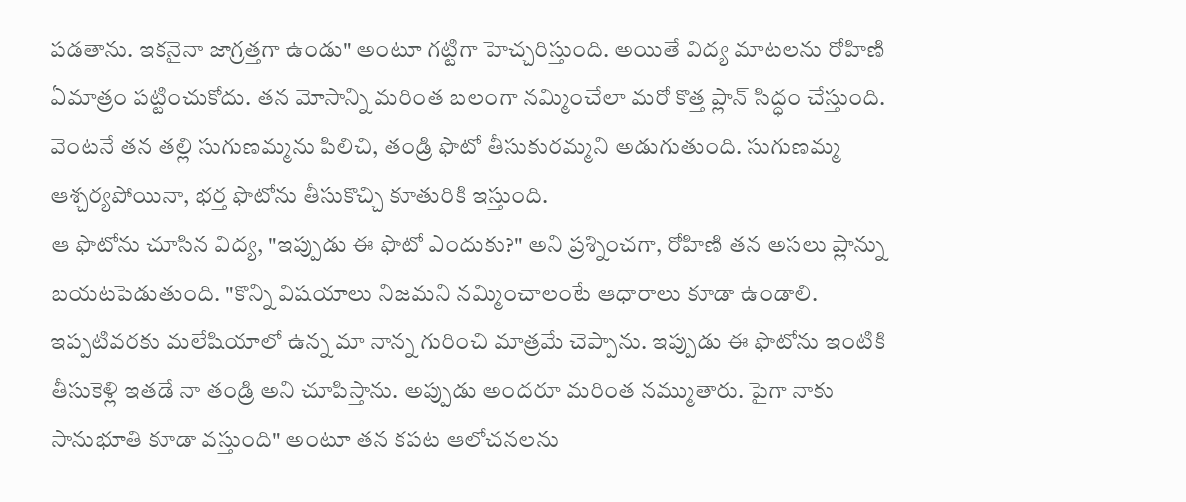పడతాను. ఇకనైనా జాగ్రత్తగా ఉండు" అంటూ గట్టిగా హెచ్చరిస్తుంది. అయితే విద్య మాటలను రోహిణి ఏమాత్రం పట్టించుకోదు. తన మోసాన్ని మరింత బలంగా నమ్మించేలా మరో కొత్త ప్లాన్ సిద్ధం చేస్తుంది. వెంటనే తన తల్లి సుగుణమ్మను పిలిచి, తండ్రి ఫొటో తీసుకురమ్మని అడుగుతుంది. సుగుణమ్మ ఆశ్చర్యపోయినా, భర్త ఫొటోను తీసుకొచ్చి కూతురికి ఇస్తుంది.
ఆ ఫొటోను చూసిన విద్య, "ఇప్పుడు ఈ ఫొటో ఎందుకు?" అని ప్రశ్నించగా, రోహిణి తన అసలు ప్లాన్ను బయటపెడుతుంది. "కొన్ని విషయాలు నిజమని నమ్మించాలంటే ఆధారాలు కూడా ఉండాలి. ఇప్పటివరకు మలేషియాలో ఉన్న మా నాన్న గురించి మాత్రమే చెప్పాను. ఇప్పుడు ఈ ఫొటోను ఇంటికి తీసుకెళ్లి ఇతడే నా తండ్రి అని చూపిస్తాను. అప్పుడు అందరూ మరింత నమ్ముతారు. పైగా నాకు సానుభూతి కూడా వస్తుంది" అంటూ తన కపట ఆలోచనలను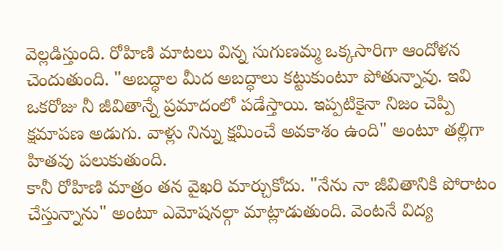వెల్లడిస్తుంది. రోహిణి మాటలు విన్న సుగుణమ్మ ఒక్కసారిగా ఆందోళన చెందుతుంది. "అబద్ధాల మీద అబద్ధాలు కట్టుకుంటూ పోతున్నావు. ఇవి ఒకరోజు నీ జీవితాన్నే ప్రమాదంలో పడేస్తాయి. ఇప్పటికైనా నిజం చెప్పి క్షమాపణ అడుగు. వాళ్లు నిన్ను క్షమించే అవకాశం ఉంది" అంటూ తల్లిగా హితవు పలుకుతుంది.
కానీ రోహిణి మాత్రం తన వైఖరి మార్చుకోదు. "నేను నా జీవితానికి పోరాటం చేస్తున్నాను" అంటూ ఎమోషనల్గా మాట్లాడుతుంది. వెంటనే విద్య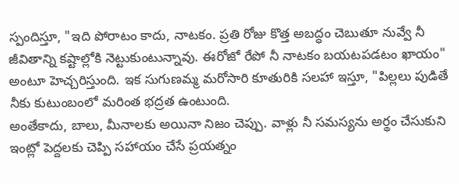స్పందిస్తూ, "ఇది పోరాటం కాదు, నాటకం. ప్రతి రోజు కొత్త అబద్ధం చెబుతూ నువ్వే నీ జీవితాన్ని కష్టాల్లోకి నెట్టుకుంటున్నావు. ఈరోజో రేపో నీ నాటకం బయటపడటం ఖాయం" అంటూ హెచ్చరిస్తుంది. ఇక సుగుణమ్మ మరోసారి కూతురికి సలహా ఇస్తూ, "పిల్లలు పుడితే నీకు కుటుంబంలో మరింత భద్రత ఉంటుంది.
అంతేకాదు, బాలు, మీనాలకు అయినా నిజం చెప్పు. వాళ్లు నీ సమస్యను అర్థం చేసుకుని ఇంట్లో పెద్దలకు చెప్పి సహాయం చేసే ప్రయత్నం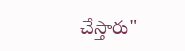చేస్తారు"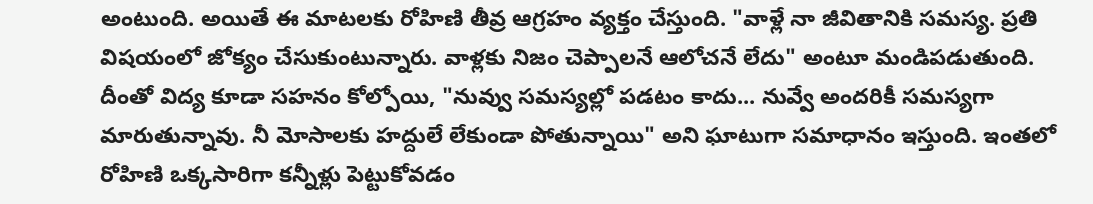అంటుంది. అయితే ఈ మాటలకు రోహిణి తీవ్ర ఆగ్రహం వ్యక్తం చేస్తుంది. "వాళ్లే నా జీవితానికి సమస్య. ప్రతి విషయంలో జోక్యం చేసుకుంటున్నారు. వాళ్లకు నిజం చెప్పాలనే ఆలోచనే లేదు" అంటూ మండిపడుతుంది.
దీంతో విద్య కూడా సహనం కోల్పోయి, "నువ్వు సమస్యల్లో పడటం కాదు... నువ్వే అందరికీ సమస్యగా మారుతున్నావు. నీ మోసాలకు హద్దులే లేకుండా పోతున్నాయి" అని ఘాటుగా సమాధానం ఇస్తుంది. ఇంతలో రోహిణి ఒక్కసారిగా కన్నీళ్లు పెట్టుకోవడం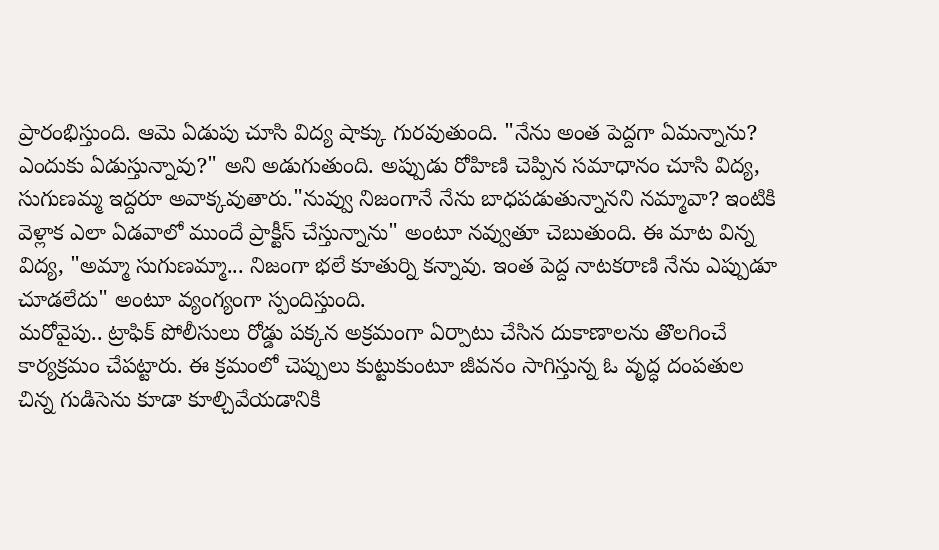ప్రారంభిస్తుంది. ఆమె ఏడుపు చూసి విద్య షాక్కు గురవుతుంది. "నేను అంత పెద్దగా ఏమన్నాను? ఎందుకు ఏడుస్తున్నావు?" అని అడుగుతుంది. అప్పుడు రోహిణి చెప్పిన సమాధానం చూసి విద్య, సుగుణమ్మ ఇద్దరూ అవాక్కవుతారు."నువ్వు నిజంగానే నేను బాధపడుతున్నానని నమ్మావా? ఇంటికి వెళ్లాక ఎలా ఏడవాలో ముందే ప్రాక్టీస్ చేస్తున్నాను" అంటూ నవ్వుతూ చెబుతుంది. ఈ మాట విన్న విద్య, "అమ్మా సుగుణమ్మా... నిజంగా భలే కూతుర్ని కన్నావు. ఇంత పెద్ద నాటకరాణి నేను ఎప్పుడూ చూడలేదు" అంటూ వ్యంగ్యంగా స్పందిస్తుంది.
మరోవైపు.. ట్రాఫిక్ పోలీసులు రోడ్డు పక్కన అక్రమంగా ఏర్పాటు చేసిన దుకాణాలను తొలగించే కార్యక్రమం చేపట్టారు. ఈ క్రమంలో చెప్పులు కుట్టుకుంటూ జీవనం సాగిస్తున్న ఓ వృద్ధ దంపతుల చిన్న గుడిసెను కూడా కూల్చివేయడానికి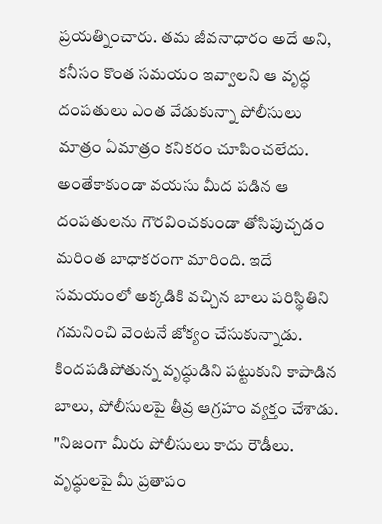ప్రయత్నించారు. తమ జీవనాధారం అదే అని, కనీసం కొంత సమయం ఇవ్వాలని ఆ వృద్ధ దంపతులు ఎంత వేడుకున్నా పోలీసులు మాత్రం ఏమాత్రం కనికరం చూపించలేదు. అంతేకాకుండా వయసు మీద పడిన ఆ దంపతులను గౌరవించకుండా తోసిపుచ్చడం మరింత బాధాకరంగా మారింది. ఇదే సమయంలో అక్కడికి వచ్చిన బాలు పరిస్థితిని గమనించి వెంటనే జోక్యం చేసుకున్నాడు. కిందపడిపోతున్న వృద్ధుడిని పట్టుకుని కాపాడిన బాలు, పోలీసులపై తీవ్ర ఆగ్రహం వ్యక్తం చేశాడు. "నిజంగా మీరు పోలీసులు కాదు రౌడీలు. వృద్ధులపై మీ ప్రతాపం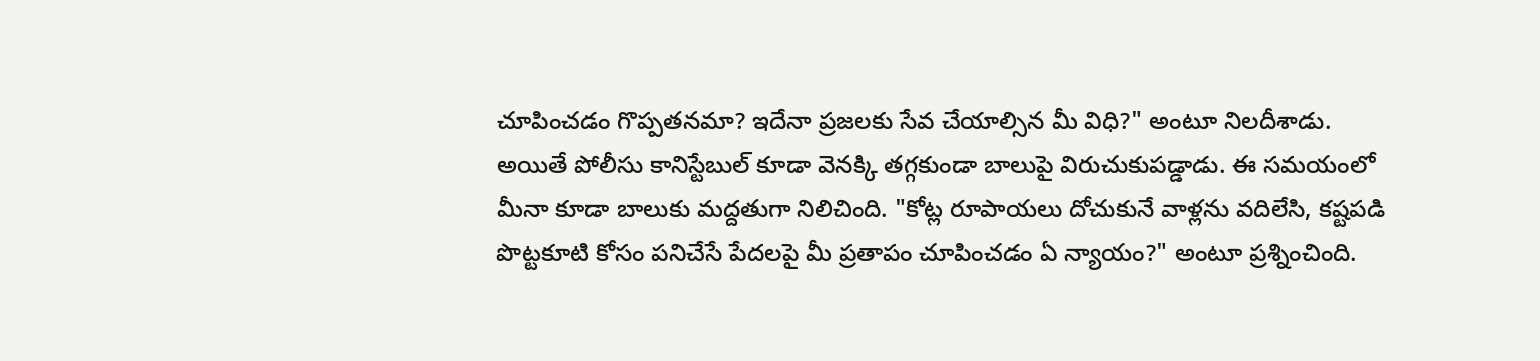చూపించడం గొప్పతనమా? ఇదేనా ప్రజలకు సేవ చేయాల్సిన మీ విధి?" అంటూ నిలదీశాడు.
అయితే పోలీసు కానిస్టేబుల్ కూడా వెనక్కి తగ్గకుండా బాలుపై విరుచుకుపడ్డాడు. ఈ సమయంలో మీనా కూడా బాలుకు మద్దతుగా నిలిచింది. "కోట్ల రూపాయలు దోచుకునే వాళ్లను వదిలేసి, కష్టపడి పొట్టకూటి కోసం పనిచేసే పేదలపై మీ ప్రతాపం చూపించడం ఏ న్యాయం?" అంటూ ప్రశ్నించింది.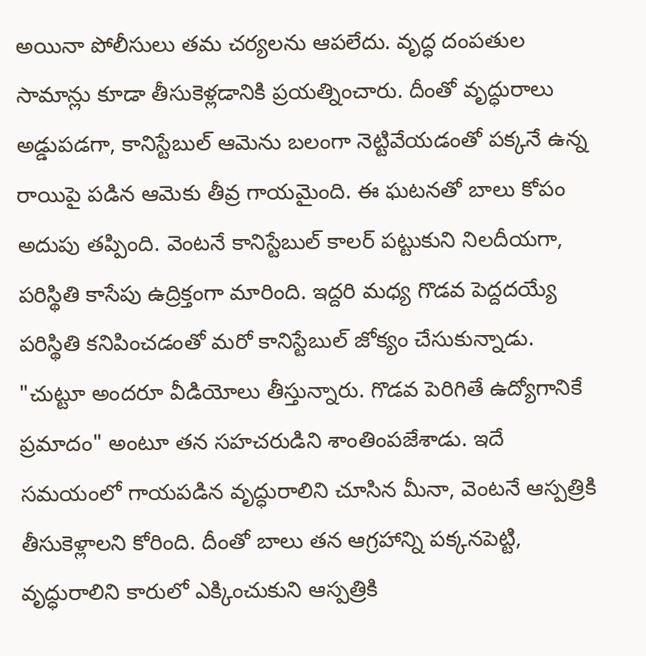అయినా పోలీసులు తమ చర్యలను ఆపలేదు. వృద్ధ దంపతుల సామాన్లు కూడా తీసుకెళ్లడానికి ప్రయత్నించారు. దీంతో వృద్ధురాలు అడ్డుపడగా, కానిస్టేబుల్ ఆమెను బలంగా నెట్టివేయడంతో పక్కనే ఉన్న రాయిపై పడిన ఆమెకు తీవ్ర గాయమైంది. ఈ ఘటనతో బాలు కోపం అదుపు తప్పింది. వెంటనే కానిస్టేబుల్ కాలర్ పట్టుకుని నిలదీయగా, పరిస్థితి కాసేపు ఉద్రిక్తంగా మారింది. ఇద్దరి మధ్య గొడవ పెద్దదయ్యే పరిస్థితి కనిపించడంతో మరో కానిస్టేబుల్ జోక్యం చేసుకున్నాడు.
"చుట్టూ అందరూ వీడియోలు తీస్తున్నారు. గొడవ పెరిగితే ఉద్యోగానికే ప్రమాదం" అంటూ తన సహచరుడిని శాంతింపజేశాడు. ఇదే సమయంలో గాయపడిన వృద్ధురాలిని చూసిన మీనా, వెంటనే ఆస్పత్రికి తీసుకెళ్లాలని కోరింది. దీంతో బాలు తన ఆగ్రహాన్ని పక్కనపెట్టి, వృద్ధురాలిని కారులో ఎక్కించుకుని ఆస్పత్రికి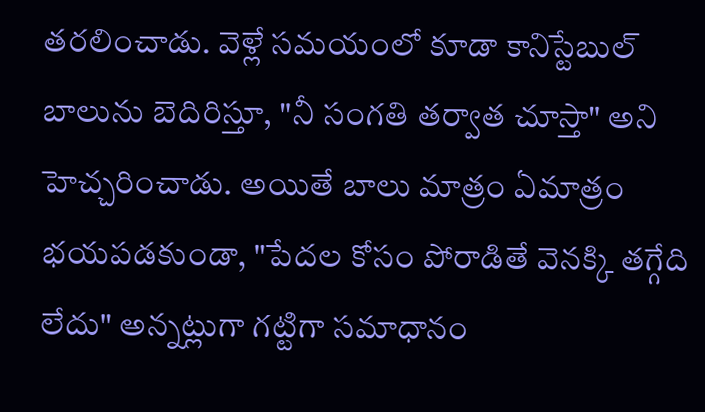తరలించాడు. వెళ్లే సమయంలో కూడా కానిస్టేబుల్ బాలును బెదిరిస్తూ, "నీ సంగతి తర్వాత చూస్తా" అని హెచ్చరించాడు. అయితే బాలు మాత్రం ఏమాత్రం భయపడకుండా, "పేదల కోసం పోరాడితే వెనక్కి తగ్గేది లేదు" అన్నట్లుగా గట్టిగా సమాధానం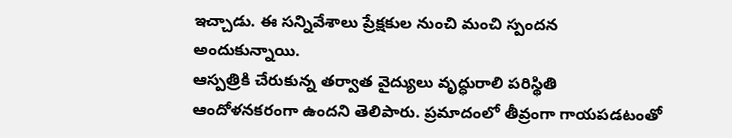ఇచ్చాడు. ఈ సన్నివేశాలు ప్రేక్షకుల నుంచి మంచి స్పందన అందుకున్నాయి.
ఆస్పత్రికి చేరుకున్న తర్వాత వైద్యులు వృద్ధురాలి పరిస్థితి ఆందోళనకరంగా ఉందని తెలిపారు. ప్రమాదంలో తీవ్రంగా గాయపడటంతో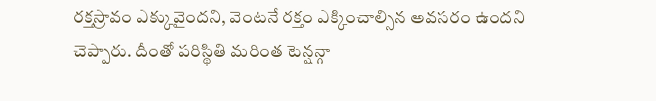రక్తస్రావం ఎక్కువైందని, వెంటనే రక్తం ఎక్కించాల్సిన అవసరం ఉందని చెప్పారు. దీంతో పరిస్థితి మరింత టెన్షన్గా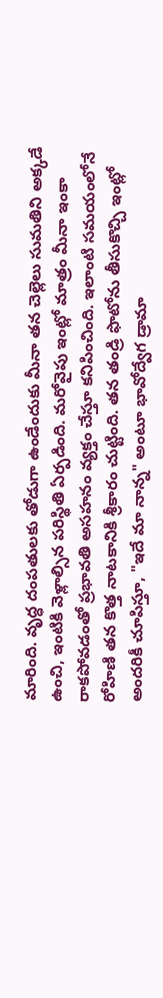మారింది. వృద్ధ దంపతులకు తోడుగా ఉండేందుకు మీనా తన చెల్లెలు సుమతిని అక్కడే ఉంచి, ఇంటికి వెళ్లాల్సిన పరిస్థితి ఏర్పడింది. మరోవైపు ఇంట్లో మాత్రం మీనా ఇంకా రాకపోవడంతో ప్రభావతి అసహనం వ్యక్తం చేస్తూ కనిపించింది. ఇలాంటి సమయంలోనే రోహిణి తన కొత్త నాటకానికి శ్రీకారం చుట్టింది. తన తండ్రి ఫొటోను తీసుకొచ్చి ఇంట్లో అందరికీ చూపిస్తూ, "ఇదే మా నాన్న" అంటూ భావోద్వేగ డ్రామా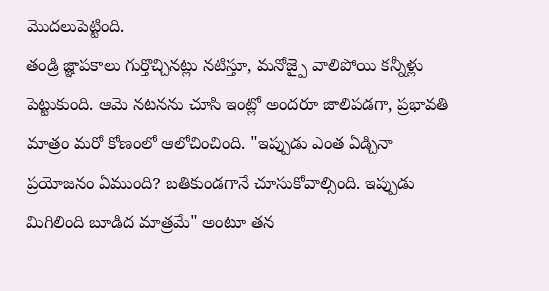మొదలుపెట్టింది.
తండ్రి జ్ఞాపకాలు గుర్తొచ్చినట్లు నటిస్తూ, మనోజ్పై వాలిపోయి కన్నీళ్లు పెట్టుకుంది. ఆమె నటనను చూసి ఇంట్లో అందరూ జాలిపడగా, ప్రభావతి మాత్రం మరో కోణంలో ఆలోచించింది. "ఇప్పుడు ఎంత ఏడ్చినా ప్రయోజనం ఏముంది? బతికుండగానే చూసుకోవాల్సింది. ఇప్పుడు మిగిలింది బూడిద మాత్రమే" అంటూ తన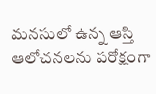మనసులో ఉన్న ఆస్తి ఆలోచనలను పరోక్షంగా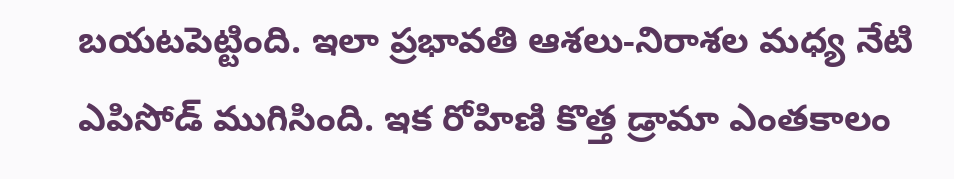బయటపెట్టింది. ఇలా ప్రభావతి ఆశలు-నిరాశల మధ్య నేటి ఎపిసోడ్ ముగిసింది. ఇక రోహిణి కొత్త డ్రామా ఎంతకాలం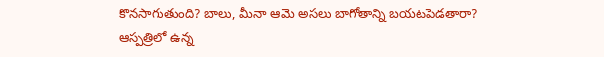కొనసాగుతుంది? బాలు, మీనా ఆమె అసలు బాగోతాన్ని బయటపెడతారా? ఆస్పత్రిలో ఉన్న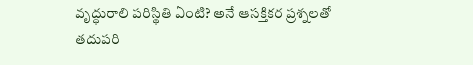వృద్ధురాలి పరిస్థితి ఏంటి? అనే ఆసక్తికర ప్రశ్నలతో తదుపరి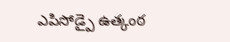ఎపిసోడ్పై ఉత్కంఠ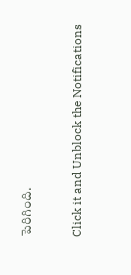పెరిగింది.


Click it and Unblock the Notifications